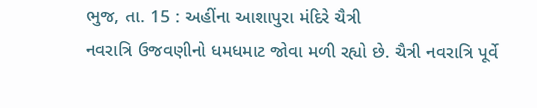ભુજ, તા. 15 : અહીંના આશાપુરા મંદિરે ચૈત્રી
નવરાત્રિ ઉજવણીનો ધમધમાટ જોવા મળી રહ્યો છે. ચૈત્રી નવરાત્રિ પૂર્વે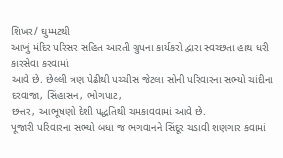શિખર/ ઘુમ્મટથી
આખું મંદિર પરિસર સહિત આરતી ગ્રુપના કાર્યકરો દ્વારા સ્વચ્છતા હાથ ધરી કારસેવા કરવામાં
આવે છે. છેલ્લી ત્રણ પેઢીથી પચ્ચીસ જેટલા સોની પરિવારના સભ્યો ચાંદીના દરવાજા, સિંહાસન, ભોગપાટ,
છત્તર, આભૂષણો દેશી પદ્ધતિથી ચમકાવવામાં આવે છે.
પૂજારી પરિવારના સભ્યો બધા જ ભગવાનને સિંદૂર ચડાવી શણગાર કવામાં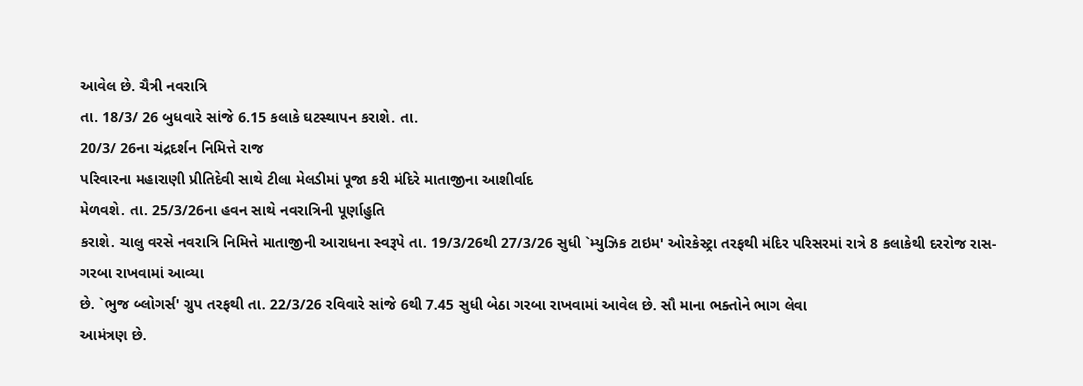આવેલ છે. ચૈત્રી નવરાત્રિ
તા. 18/3/ 26 બુધવારે સાંજે 6.15 કલાકે ઘટસ્થાપન કરાશે. તા.
20/3/ 26ના ચંદ્રદર્શન નિમિત્તે રાજ
પરિવારના મહારાણી પ્રીતિદેવી સાથે ટીલા મેલડીમાં પૂજા કરી મંદિરે માતાજીના આશીર્વાદ
મેળવશે. તા. 25/3/26ના હવન સાથે નવરાત્રિની પૂર્ણાહુતિ
કરાશે. ચાલુ વરસે નવરાત્રિ નિમિત્તે માતાજીની આરાધના સ્વરૂપે તા. 19/3/26થી 27/3/26 સુધી `મ્યુઝિક ટાઇમ' ઓરકેસ્ટ્રા તરફથી મંદિર પરિસરમાં રાત્રે 8 કલાકેથી દરરોજ રાસ-ગરબા રાખવામાં આવ્યા
છે. `ભુજ બ્લોગર્સ' ગ્રુપ તરફથી તા. 22/3/26 રવિવારે સાંજે 6થી 7.45 સુધી બેઠા ગરબા રાખવામાં આવેલ છે. સૌ માના ભક્તોને ભાગ લેવા
આમંત્રણ છે.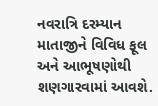નવરાત્રિ દરમ્યાન માતાજીને વિવિધ ફૂલ અને આભૂષણોથી શણગારવામાં આવશે.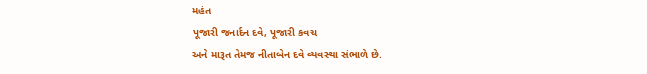મહંત
પૂજારી જનાર્દન દવે, પૂજારી કવચ
અને મારૂત તેમજ નીતાબેન દવે વ્યવસ્થા સંભાળે છે.